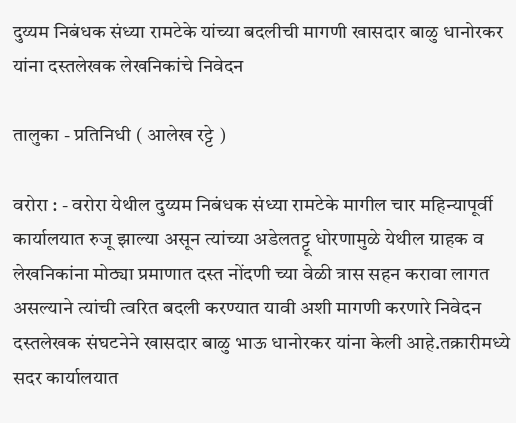दुय्यम निबंधक संध्या रामटेके यांच्या बदलीची मागणी खासदार बाळु धानोरकर यांना दस्तलेखक लेखनिकांचे निवेदन

तालुका - प्रतिनिधी ( आलेख रट्टे )

वरोरा : - वरोरा येथील दुय्यम निबंधक संध्या रामटेके मागील चार महिन्यापूर्वी कार्यालयात रुजू झाल्या असून त्यांच्या अडेलतट्टू धोरणामुळे येथील ग्राहक व  लेखनिकांना मोठ्या प्रमाणात दस्त नोंदणी च्या वेळी त्रास सहन करावा लागत असल्याने त्यांची त्वरित बदली करण्यात यावी अशी मागणी करणारे निवेदन दस्तलेखक संघटनेने खासदार बाळु भाऊ धानोरकर यांना केली आहे.तक्रारीमध्ये सदर कार्यालयात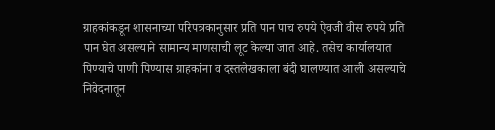ग्राहकांकडून शासनाच्या परिपत्रकानुसार प्रति पान पाच रुपये ऐवजी वीस रुपये प्रति पान घेत असल्याने सामान्य माणसाची लूट केल्या जात आहे. तसेच कार्यालयात पिण्याचे पाणी पिण्यास ग्राहकांना व दस्तलेखकाला बंदी घालण्यात आली असल्याचे निवेदनातून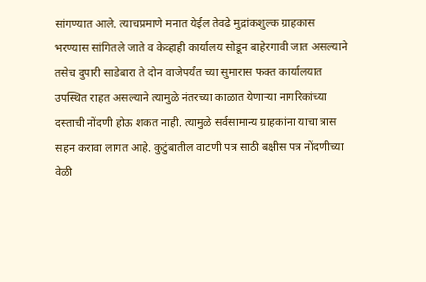सांगण्यात आले. त्याचप्रमाणे मनात येईल तेवढे मुद्रांकशुल्क ग्राहकास भरण्यास सांगितले जाते व केव्हाही कार्यालय सोडून बाहेरगावी जात असल्याने तसेच दुपारी साडेबारा ते दोन वाजेपर्यंत च्या सुमारास फक्त कार्यालयात उपस्थित राहत असल्याने त्यामुळे नंतरच्या काळात येणाऱ्या नागरिकांच्या दस्ताची नोंदणी होऊ शकत नाही. त्यामुळे सर्वसामान्य ग्राहकांना याचा त्रास सहन करावा लागत आहे. कुटुंबातील वाटणी पत्र साठी बक्षीस पत्र नोंदणीच्या वेळी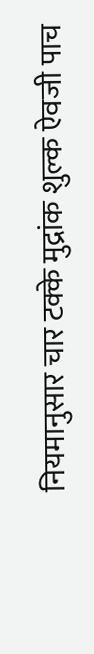नियमानुसार चार टक्के मुद्रांक शुल्क ऐवजी पाच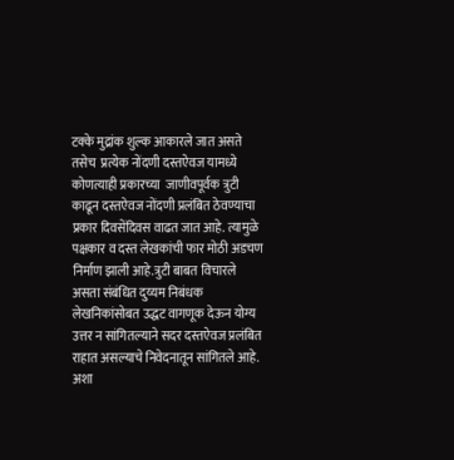टक्के मुद्रांक शुल्क आकारले जात असते तसेच  प्रत्येक नोंदणी दस्तऐवज यामध्ये कोणत्याही प्रकारच्या  जाणीवपूर्वक त्रुटी काढून दस्तऐवज नोंदणी प्रलंबित ठेवण्याचा प्रकार दिवसेंदिवस वाढत जात आहे. त्यामुळे पक्षकार व दस्त लेखकांची फार मोठी अडचण निर्माण झाली आहे.त्रुटी बाबत विचारले असता संबंधित दुय्यम निबंधक लेखनिकांसोबत उद्धट वागणूक देऊन योग्य उत्तर न सांगितल्याने सदर दस्तऐवज प्रलंबित राहात असल्याचे निवेदनातून सांगितले आहे. अशा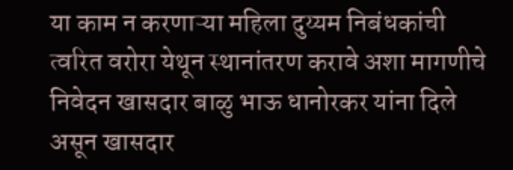या काम न करणाऱ्या महिला दुय्यम निबंधकांची त्वरित वरोरा येथून स्थानांतरण करावे अशा मागणीचे निवेदन खासदार बाळु भाऊ धानोरकर यांना दिले असून खासदार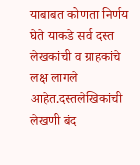याबाबत कोणता निर्णय घेते याकडे सर्व दस्त लेखकांची व ग्राहकांचे लक्ष लागले आहेत.दस्तलेखिकांची लेखणी बंद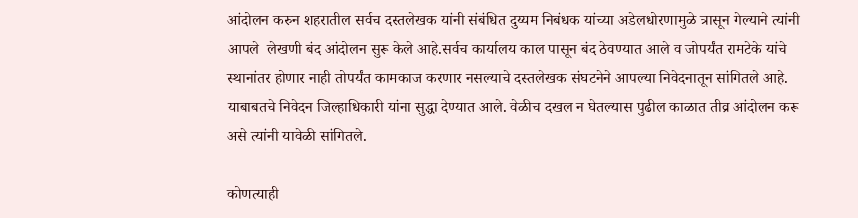आंदोलन करुन शहरातील सर्वच दस्तलेखक यांनी संबंधित दुय्यम निबंधक यांच्या अडेलधोरणामुळे त्रासून गेल्याने त्यांनी आपले  लेखणी बंद आंदोलन सुरू केले आहे.सर्वच कार्यालय काल पासून बंद ठेवण्यात आले व जोपर्यंत रामटेके यांचे स्थानांतर होणार नाही तोपर्यंत कामकाज करणार नसल्याचे दस्तलेखक संघटनेने आपल्या निवेदनातून सांगितले आहे. याबाबतचे निवेदन जिल्हाधिकारी यांना सुद्धा देण्यात आले. वेळीच दखल न घेतल्यास पुढील काळात तीव्र आंदोलन करू असे त्यांनी यावेळी सांगितले.

कोणत्याही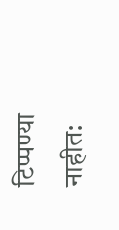टिप्पण्‍या नाहीत: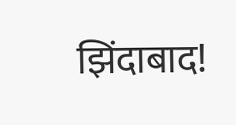झिंदाबाद!